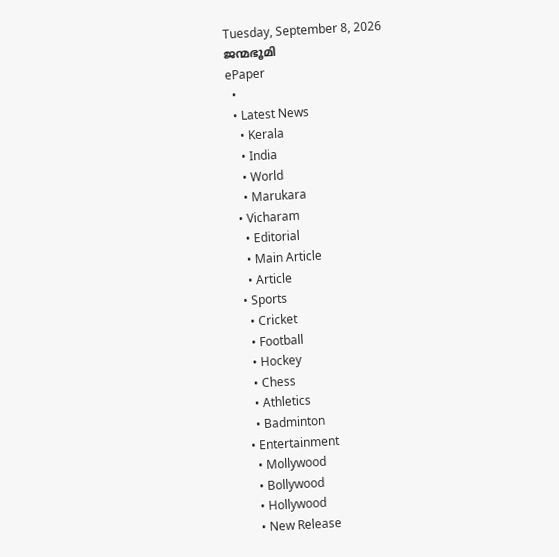Tuesday, September 8, 2026
ജന്മഭൂമി
ePaper
  •
  • Latest News
    • Kerala
    • India
    • World
    • Marukara
  • Vicharam
    • Editorial
    • Main Article
    • Article
  • Sports
    • Cricket
    • Football
    • Hockey
    • Chess
    • Athletics
    • Badminton
  • Entertainment
    • Mollywood
    • Bollywood
    • Hollywood
    • New Release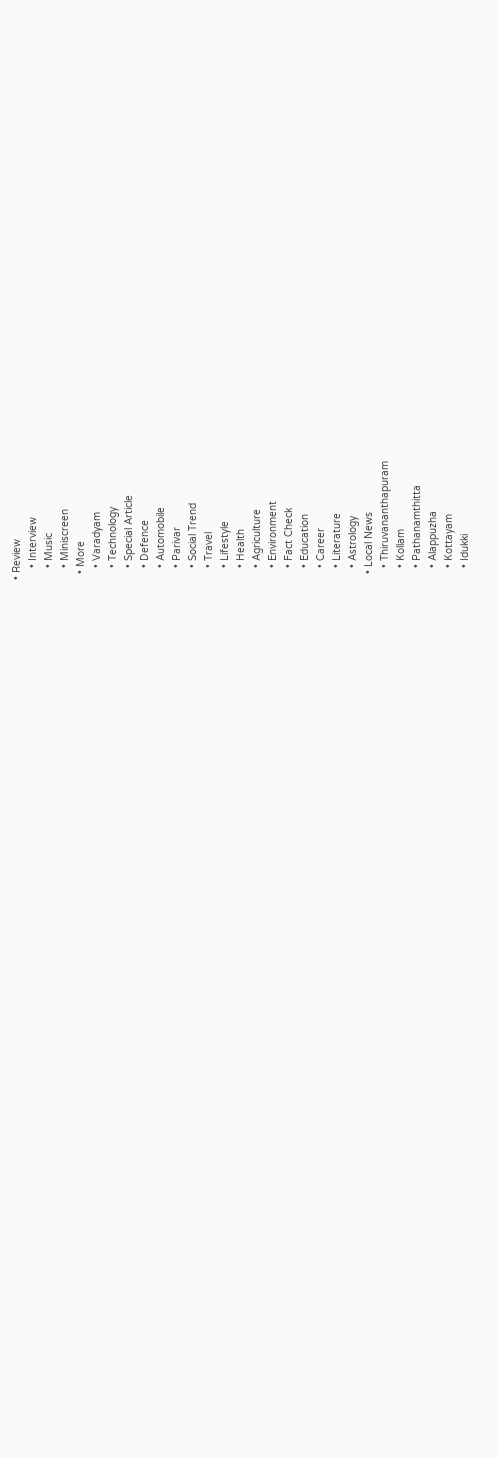• Review
    • Interview
    • Music
    • Miniscreen
  • More
    • Varadyam
    • Technology
    • Special Article
    • Defence
    • Automobile
    • Parivar
    • Social Trend
    • Travel
    • Lifestyle
    • Health
    • Agriculture
    • Environment
    • Fact Check
    • Education
    • Career
    • Literature
    • Astrology
  • Local News
    • Thiruvananthapuram
    • Kollam
    • Pathanamthitta
    • Alappuzha
    • Kottayam
    • Idukki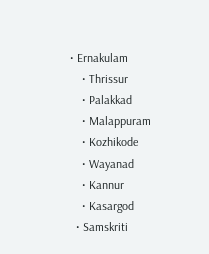• Ernakulam
    • Thrissur
    • Palakkad
    • Malappuram
    • Kozhikode
    • Wayanad
    • Kannur
    • Kasargod
  • Samskriti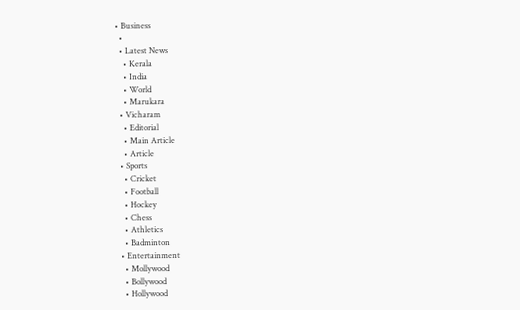• Business
  •
  • Latest News
    • Kerala
    • India
    • World
    • Marukara
  • Vicharam
    • Editorial
    • Main Article
    • Article
  • Sports
    • Cricket
    • Football
    • Hockey
    • Chess
    • Athletics
    • Badminton
  • Entertainment
    • Mollywood
    • Bollywood
    • Hollywood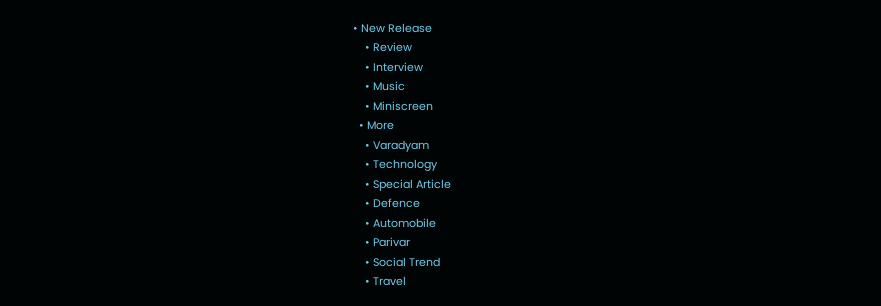• New Release
    • Review
    • Interview
    • Music
    • Miniscreen
  • More
    • Varadyam
    • Technology
    • Special Article
    • Defence
    • Automobile
    • Parivar
    • Social Trend
    • Travel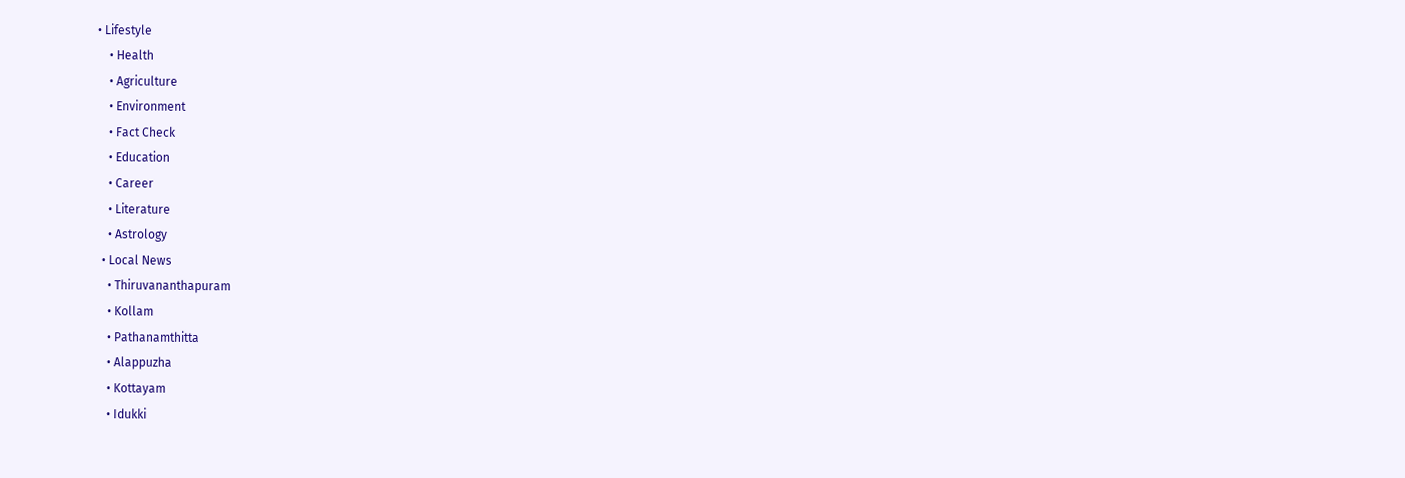• Lifestyle
    • Health
    • Agriculture
    • Environment
    • Fact Check
    • Education
    • Career
    • Literature
    • Astrology
  • Local News
    • Thiruvananthapuram
    • Kollam
    • Pathanamthitta
    • Alappuzha
    • Kottayam
    • Idukki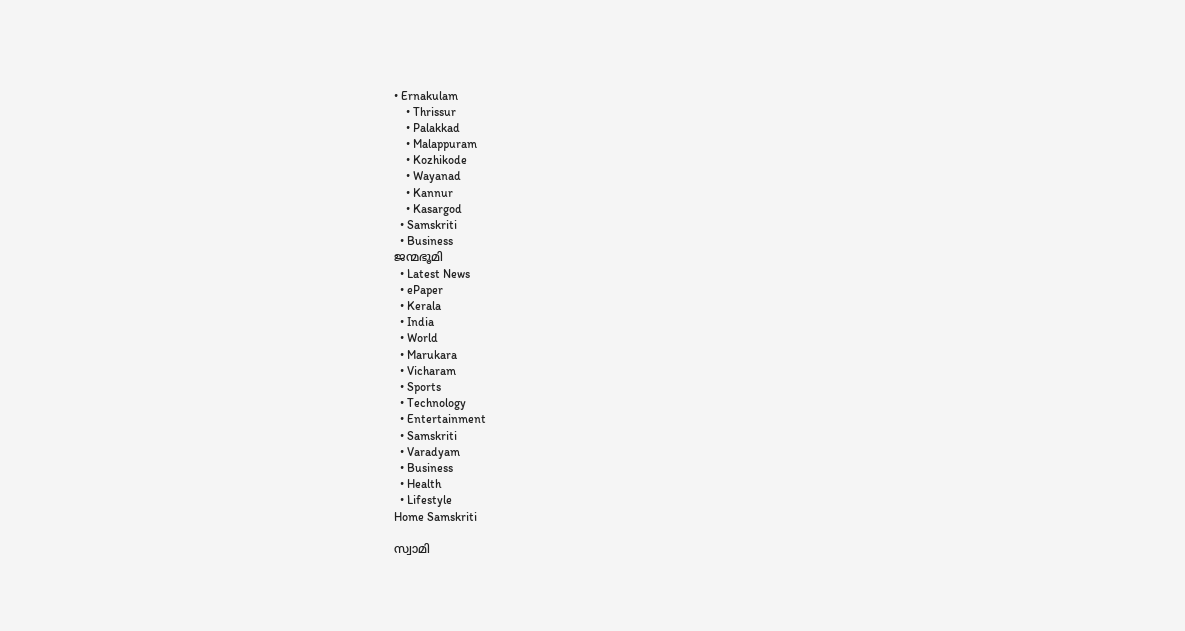• Ernakulam
    • Thrissur
    • Palakkad
    • Malappuram
    • Kozhikode
    • Wayanad
    • Kannur
    • Kasargod
  • Samskriti
  • Business
ജന്മഭൂമി
  • Latest News
  • ePaper
  • Kerala
  • India
  • World
  • Marukara
  • Vicharam
  • Sports
  • Technology
  • Entertainment
  • Samskriti
  • Varadyam
  • Business
  • Health
  • Lifestyle
Home Samskriti

സ്വാമി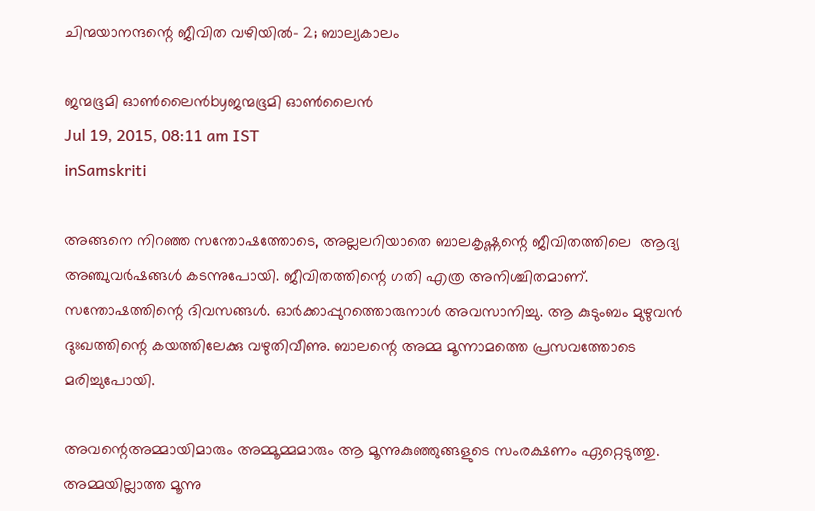ചിന്മയാനന്ദന്റെ ജീവിത വഴിയില്‍- 2; ബാല്യകാലം

ജന്മഭൂമി ഓണ്‍ലൈന്‍byജന്മഭൂമി ഓണ്‍ലൈന്‍
Jul 19, 2015, 08:11 am IST
inSamskriti

അങ്ങനെ നിറഞ്ഞ സന്തോഷത്തോടെ, അല്ലലറിയാതെ ബാലകൃഷ്ണന്റെ ജീവിതത്തിലെ  ആദ്യ അഞ്ചുവര്‍ഷങ്ങള്‍ കടന്നുപോയി. ജീവിതത്തിന്റെ ഗതി എത്ര അനിശ്ചിതമാണ്. സന്തോഷത്തിന്റെ ദിവസങ്ങള്‍. ഓര്‍ക്കാപ്പുറത്തൊരുനാള്‍ അവസാനിച്ചു. ആ കുടുംബം മുഴുവന്‍ ദുഃഖത്തിന്റെ കയത്തിലേക്കു വഴുതിവീണു. ബാലന്റെ അമ്മ മൂന്നാമത്തെ പ്രസവത്തോടെ മരിച്ചുപോയി.

അവന്റെഅമ്മായിമാരും അമ്മൂമ്മമാരും ആ മൂന്നുകുഞ്ഞുങ്ങളുടെ സംരക്ഷണം ഏറ്റെടുത്തു. അമ്മയില്ലാത്ത മൂന്നു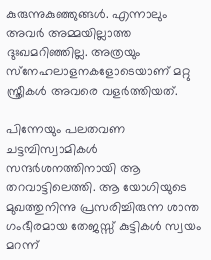കുരുന്നുകുഞ്ഞുങ്ങള്‍. എന്നാലും അവര്‍ അമ്മയില്ലാത്ത ദുഃഖമറിഞ്ഞില്ല. അത്രയും സ്‌നേഹലാളനകളോടെയാണ് മറ്റു സ്ത്രീകള്‍ അവരെ വളര്‍ത്തിയത്.

പിന്നേയും പലതവണ ചട്ടമ്പിസ്വാമികള്‍ സന്ദര്‍ശനത്തിനായി ആ തറവാട്ടിലെത്തി. ആ യോഗിയുടെ മുഖത്തുനിന്നു പ്രസരിച്ചിരുന്ന ശാന്ത ഗംഭീരമായ തേജസ്സ് കുട്ടികള്‍ സ്വയം മറന്ന്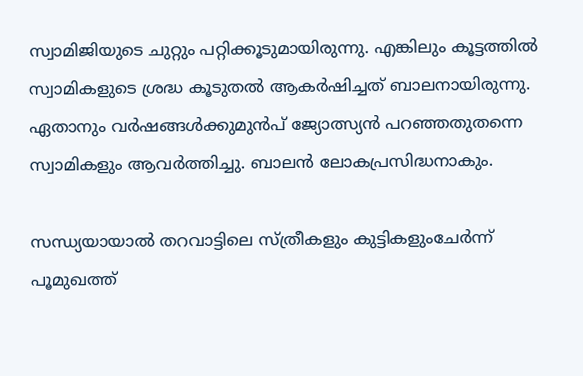സ്വാമിജിയുടെ ചുറ്റും പറ്റിക്കൂടുമായിരുന്നു. എങ്കിലും കൂട്ടത്തില്‍ സ്വാമികളുടെ ശ്രദ്ധ കൂടുതല്‍ ആകര്‍ഷിച്ചത് ബാലനായിരുന്നു. ഏതാനും വര്‍ഷങ്ങള്‍ക്കുമുന്‍പ് ജ്യോത്സ്യന്‍ പറഞ്ഞതുതന്നെ സ്വാമികളും ആവര്‍ത്തിച്ചു. ബാലന്‍ ലോകപ്രസിദ്ധനാകും.

സന്ധ്യയായാല്‍ തറവാട്ടിലെ സ്ത്രീകളും കുട്ടികളുംചേര്‍ന്ന് പൂമുഖത്ത്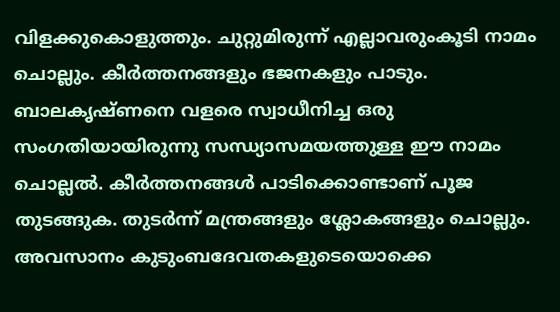വിളക്കുകൊളുത്തും. ചുറ്റുമിരുന്ന് എല്ലാവരുംകൂടി നാമം ചൊല്ലും. കീര്‍ത്തനങ്ങളും ഭജനകളും പാടും. ബാലകൃഷ്ണനെ വളരെ സ്വാധീനിച്ച ഒരു സംഗതിയായിരുന്നു സന്ധ്യാസമയത്തുള്ള ഈ നാമം ചൊല്ലല്‍. കീര്‍ത്തനങ്ങള്‍ പാടിക്കൊണ്ടാണ് പൂജ തുടങ്ങുക. തുടര്‍ന്ന് മന്ത്രങ്ങളും ശ്ലോകങ്ങളും ചൊല്ലും. അവസാനം കുടുംബദേവതകളുടെയൊക്കെ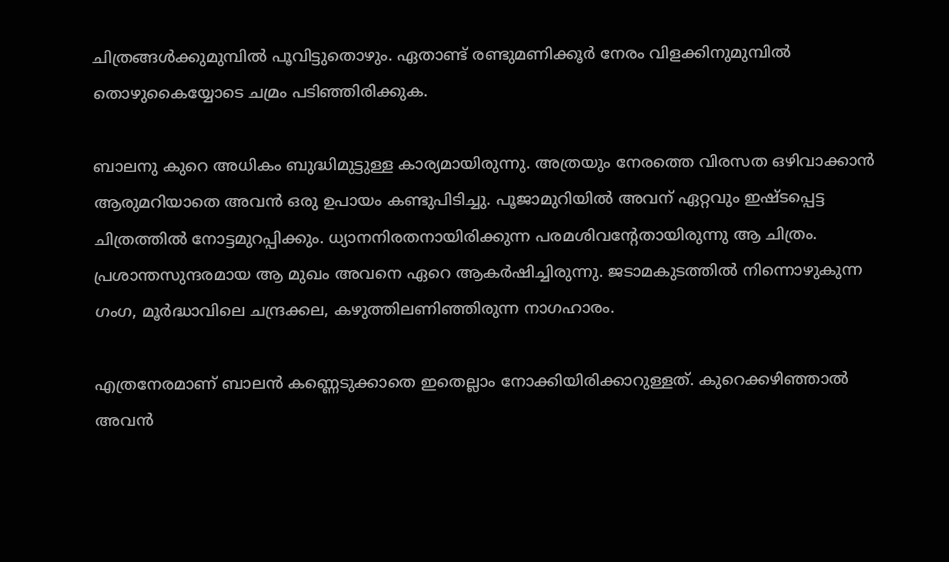ചിത്രങ്ങള്‍ക്കുമുമ്പില്‍ പൂവിട്ടുതൊഴും. ഏതാണ്ട് രണ്ടുമണിക്കൂര്‍ നേരം വിളക്കിനുമുമ്പില്‍ തൊഴുകൈയ്യോടെ ചമ്രം പടിഞ്ഞിരിക്കുക.

ബാലനു കുറെ അധികം ബുദ്ധിമുട്ടുള്ള കാര്യമായിരുന്നു. അത്രയും നേരത്തെ വിരസത ഒഴിവാക്കാന്‍ ആരുമറിയാതെ അവന്‍ ഒരു ഉപായം കണ്ടുപിടിച്ചു. പൂജാമുറിയില്‍ അവന് ഏറ്റവും ഇഷ്ടപ്പെട്ട ചിത്രത്തില്‍ നോട്ടമുറപ്പിക്കും. ധ്യാനനിരതനായിരിക്കുന്ന പരമശിവന്റേതായിരുന്നു ആ ചിത്രം. പ്രശാന്തസുന്ദരമായ ആ മുഖം അവനെ ഏറെ ആകര്‍ഷിച്ചിരുന്നു. ജടാമകുടത്തില്‍ നിന്നൊഴുകുന്ന ഗംഗ, മൂര്‍ദ്ധാവിലെ ചന്ദ്രക്കല, കഴുത്തിലണിഞ്ഞിരുന്ന നാഗഹാരം.

എത്രനേരമാണ് ബാലന്‍ കണ്ണെടുക്കാതെ ഇതെല്ലാം നോക്കിയിരിക്കാറുള്ളത്. കുറെക്കഴിഞ്ഞാല്‍ അവന്‍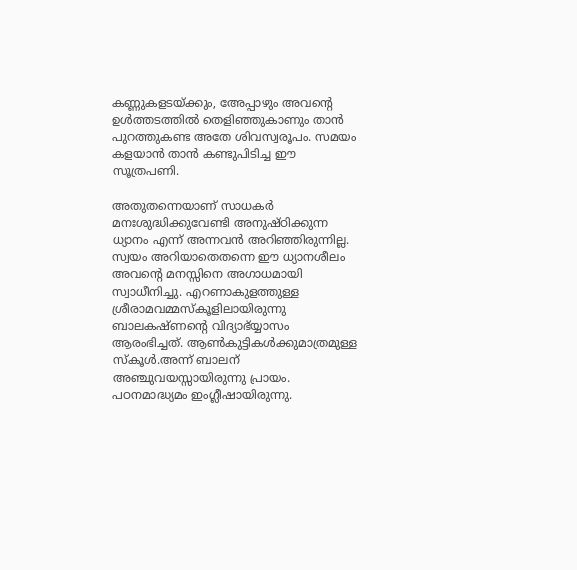കണ്ണുകളടയ്‌ക്കും, അേപ്പാഴും അവന്റെ ഉള്‍ത്തടത്തില്‍ തെളിഞ്ഞുകാണും താന്‍ പുറത്തുകണ്ട അതേ ശിവസ്വരൂപം. സമയം കളയാന്‍ താന്‍ കണ്ടുപിടിച്ച ഈ സൂത്രപണി.

അതുതന്നെയാണ് സാധകര്‍ മനഃശുദ്ധിക്കുവേണ്ടി അനുഷ്ഠിക്കുന്ന ധ്യാനം എന്ന് അന്നവന്‍ അറിഞ്ഞിരുന്നില്ല. സ്വയം അറിയാതെതന്നെ ഈ ധ്യാനശീലം അവന്റെ മനസ്സിനെ അഗാധമായി സ്വാധീനിച്ചു. എറണാകുളത്തുള്ള ശ്രീരാമവമ്മസ്‌കൂളിലായിരുന്നു ബാലകഷ്ണന്റെ വിദ്യാഭ്യ്യാസം ആരംഭിച്ചത്. ആണ്‍കുട്ടികള്‍ക്കുമാത്രമുള്ള സ്‌കൂള്‍.അന്ന് ബാലന് അഞ്ചുവയസ്സായിരുന്നു പ്രായം. പഠനമാദ്ധ്യമം ഇംഗ്ലീഷായിരുന്നു.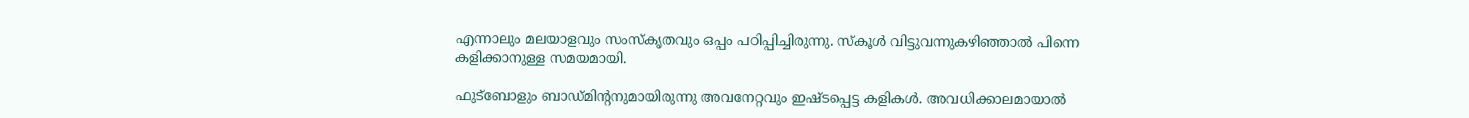എന്നാലും മലയാളവും സംസ്‌കൃതവും ഒപ്പം പഠിപ്പിച്ചിരുന്നു. സ്‌കൂള്‍ വിട്ടുവന്നുകഴിഞ്ഞാല്‍ പിന്നെ കളിക്കാനുള്ള സമയമായി.

ഫുട്‌ബോളും ബാഡ്മിന്റനുമായിരുന്നു അവനേറ്റവും ഇഷ്ടപ്പെട്ട കളികള്‍. അവധിക്കാലമായാല്‍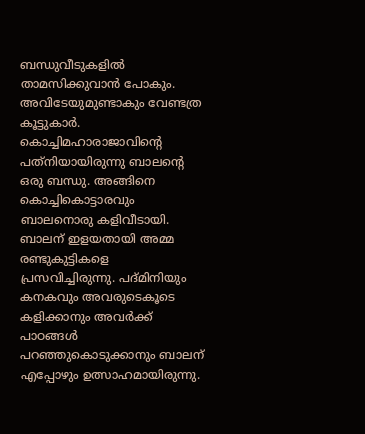ബന്ധുവീടുകളില്‍ താമസിക്കുവാന്‍ പോകും. അവിടേയുമുണ്ടാകും വേണ്ടത്ര കൂട്ടുകാര്‍. കൊച്ചിമഹാരാജാവിന്റെ പത്‌നിയായിരുന്നു ബാലന്റെ ഒരു ബന്ധു. അങ്ങിനെ കൊച്ചികൊട്ടാരവും ബാലനൊരു കളിവീടായി. ബാലന് ഇളയതായി അമ്മ രണ്ടുകുട്ടികളെ പ്രസവിച്ചിരുന്നു. പദ്മിനിയും കനകവും അവരുടെകൂടെ കളിക്കാനും അവര്‍ക്ക് പാഠങ്ങള്‍ പറഞ്ഞുകൊടുക്കാനും ബാലന് എപ്പോഴും ഉത്സാഹമായിരുന്നു.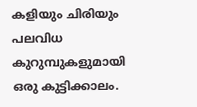കളിയും ചിരിയും പലവിധ കുറുമ്പുകളുമായി ഒരു കുട്ടിക്കാലം.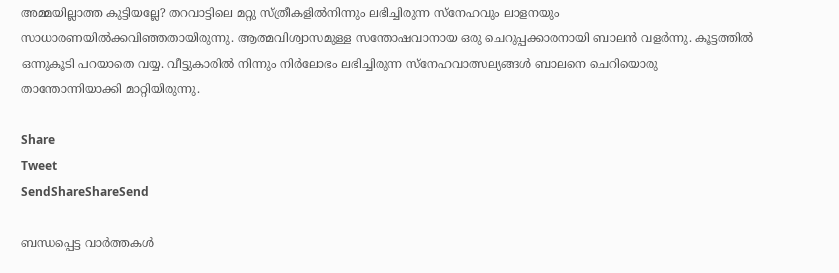അമ്മയില്ലാത്ത കുട്ടിയല്ലേ? തറവാട്ടിലെ മറ്റു സ്ത്രീകളില്‍നിന്നും ലഭിച്ചിരുന്ന സ്‌നേഹവും ലാളനയും സാധാരണയില്‍ക്കവിഞ്ഞതായിരുന്നു. ആത്മവിശ്വാസമുള്ള സന്തോഷവാനായ ഒരു ചെറുപ്പക്കാരനായി ബാലന്‍ വളര്‍ന്നു. കൂട്ടത്തില്‍ ഒന്നുകൂടി പറയാതെ വയ്യ. വീട്ടുകാരില്‍ നിന്നും നിര്‍ലോഭം ലഭിച്ചിരുന്ന സ്‌നേഹവാത്സല്യങ്ങള്‍ ബാലനെ ചെറിയൊരു താന്തോന്നിയാക്കി മാറ്റിയിരുന്നു.

Share
Tweet
SendShareShareSend

ബന്ധപ്പെട്ട വാര്‍ത്തകള്‍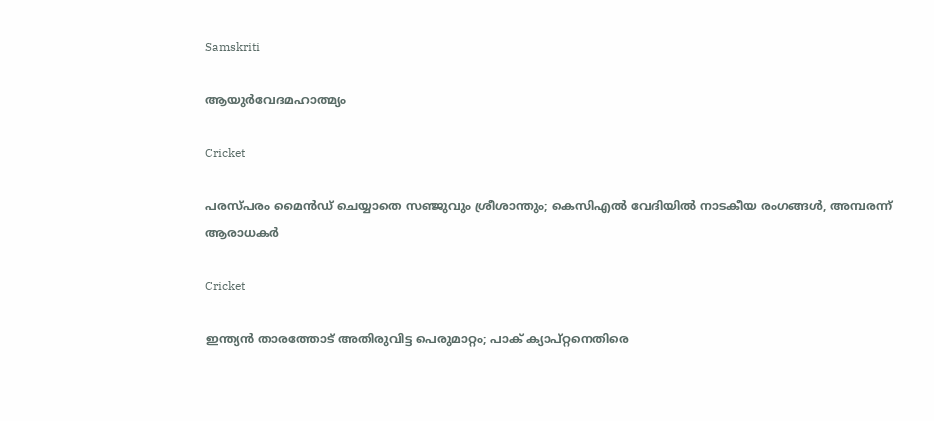Samskriti

ആയുര്‍വേദമഹാത്മ്യം

Cricket

പരസ്പരം മൈൻഡ് ചെയ്യാതെ സഞ്ജുവും ശ്രീശാന്തും; കെസിഎൽ വേദിയിൽ നാടകീയ രംഗങ്ങൾ, അമ്പരന്ന് ആരാധകർ

Cricket

ഇന്ത്യൻ താരത്തോട് അതിരുവിട്ട പെരുമാറ്റം; പാക് ക്യാപ്റ്റനെതിരെ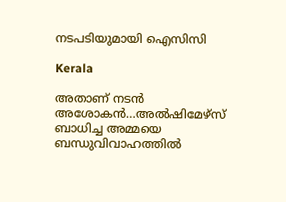നടപടിയുമായി ഐസിസി

Kerala

അതാണ് നടന്‍ അശോകന്‍…അൽഷിമേഴ്‌സ് ബാധിച്ച അമ്മയെ ബന്ധുവിവാഹത്തിൽ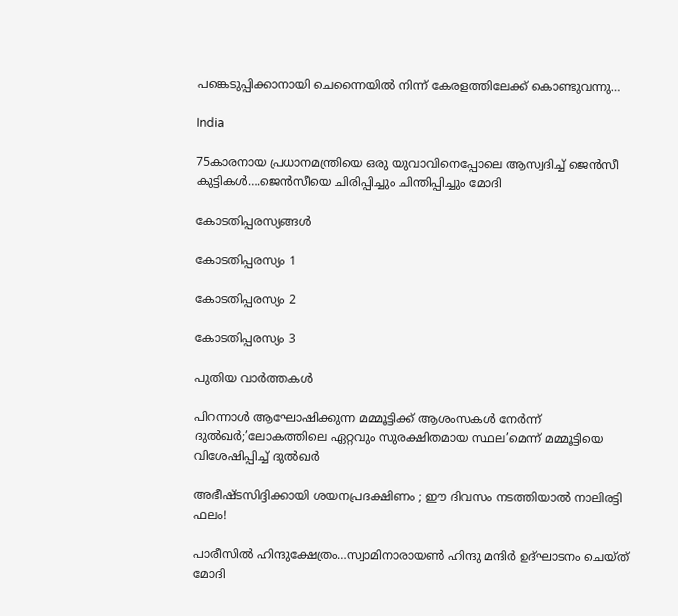പങ്കെടുപ്പിക്കാനായി ചെന്നൈയിൽ നിന്ന് കേരളത്തിലേക്ക് കൊണ്ടുവന്നു…

India

75കാരനായ പ്രധാനമന്ത്രിയെ ഒരു യുവാവിനെപ്പോലെ ആസ്വദിച്ച് ജെന്‍സീ കുട്ടികള്‍….ജെന്‍സീയെ ചിരിപ്പിച്ചും ചിന്തിപ്പിച്ചും മോദി

കോടതിപ്പരസ്യങ്ങള്‍

കോടതിപ്പരസ്യം 1

കോടതിപ്പരസ്യം 2

കോടതിപ്പരസ്യം 3

പുതിയ വാര്‍ത്തകള്‍

പിറന്നാൾ ആഘോഷിക്കുന്ന മമ്മൂട്ടിക്ക് ആശംസകൾ നേർന്ന് ദുൽഖർ;’ലോകത്തിലെ ഏറ്റവും സുരക്ഷിതമായ സ്ഥല’മെന്ന് മമ്മൂട്ടിയെ വിശേഷിപ്പിച്ച് ദുല്‍ഖര്‍

അഭീഷ്ടസിദ്ദിക്കായി ശയനപ്രദക്ഷിണം ; ഈ ദിവസം നടത്തിയാൽ നാലിരട്ടി ഫലം!

പാരീസില്‍ ഹിന്ദുക്ഷേത്രം…സ്വാമിനാരായണ്‍ ഹിന്ദു മന്ദിര്‍ ഉദ്ഘാടനം ചെയ്ത് മോദി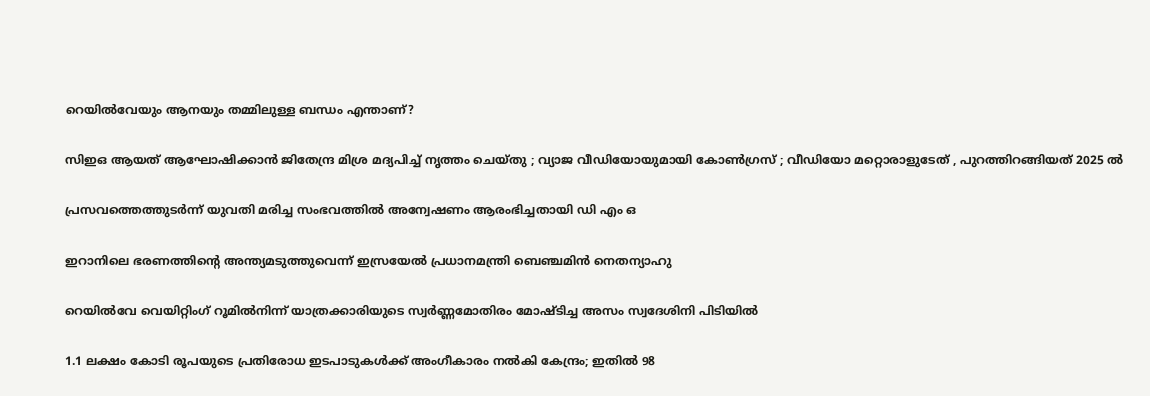റെയിൽവേയും ആനയും തമ്മിലുള്ള ബന്ധം എന്താണ്?

സിഇഒ ആയത് ആഘോഷിക്കാൻ ജിതേന്ദ്ര മിശ്ര മദ്യപിച്ച് നൃത്തം ചെയ്തു ; വ്യാജ വീഡിയോയുമായി കോൺഗ്രസ് ; വീഡിയോ മറ്റൊരാളുടേത് , പുറത്തിറങ്ങിയത് 2025 ൽ

പ്രസവത്തെത്തുടര്‍ന്ന് യുവതി മരിച്ച സംഭവത്തില്‍ അന്വേഷണം ആരംഭിച്ചതായി ഡി എം ഒ

ഇറാനിലെ ഭരണത്തിന്റെ അന്ത്യമടുത്തുവെന്ന് ഇസ്രയേല്‍ പ്രധാനമന്ത്രി ബെഞ്ചമിന്‍ നെതന്യാഹു

റെയില്‍വേ വെയിറ്റിംഗ് റൂമില്‍നിന്ന് യാത്രക്കാരിയുടെ സ്വര്‍ണ്ണമോതിരം മോഷ്ടിച്ച അസം സ്വദേശിനി പിടിയില്‍

1.1 ലക്ഷം കോടി രൂപയുടെ പ്രതിരോധ ഇടപാടുകൾക്ക് അംഗീകാരം നൽകി കേന്ദ്രം; ഇതില്‍ 98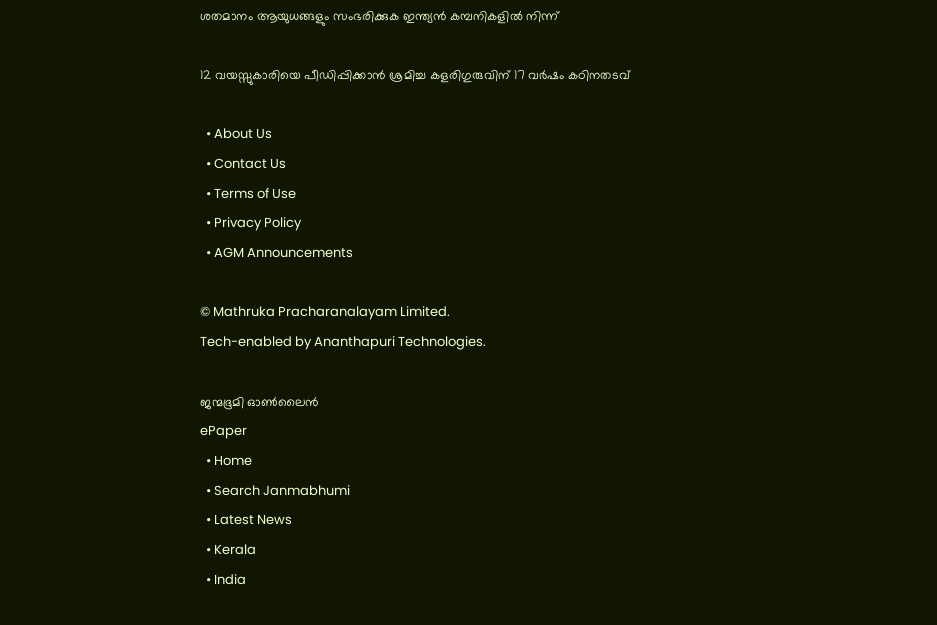ശതമാനം ആയുധങ്ങളും സംഭരിക്കുക ഇന്ത്യന്‍ കമ്പനികളില്‍ നിന്ന്

12 വയസ്സുകാരിയെ പീഡിപ്പിക്കാന്‍ ശ്രമിച്ച കളരിഗുരുവിന് 17 വര്‍ഷം കഠിനതടവ്

  • About Us
  • Contact Us
  • Terms of Use
  • Privacy Policy
  • AGM Announcements

© Mathruka Pracharanalayam Limited.
Tech-enabled by Ananthapuri Technologies.

ജന്മഭൂമി ഓണ്‍ലൈന്‍
ePaper
  • Home
  • Search Janmabhumi
  • Latest News
  • Kerala
  • India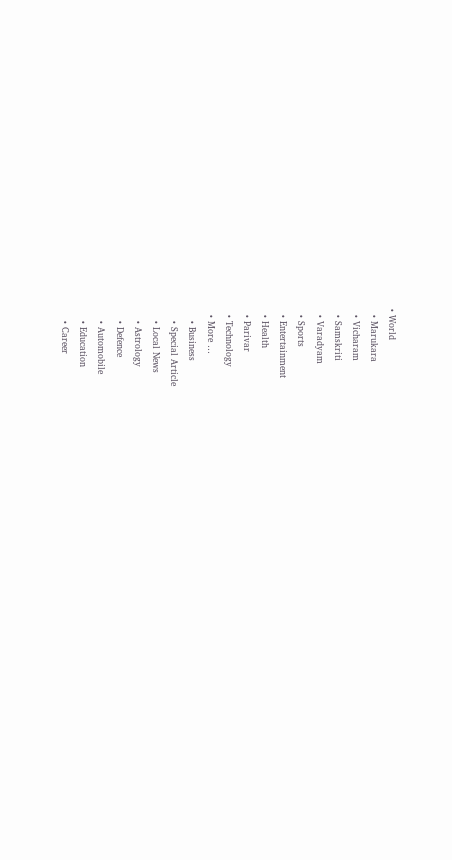• World
  • Marukara
  • Vicharam
  • Samskriti
  • Varadyam
  • Sports
  • Entertainment
  • Health
  • Parivar
  • Technology
  • More …
    • Business
    • Special Article
    • Local News
    • Astrology
    • Defence
    • Automobile
    • Education
    • Career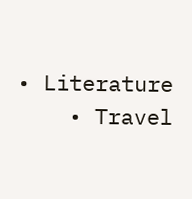• Literature
    • Travel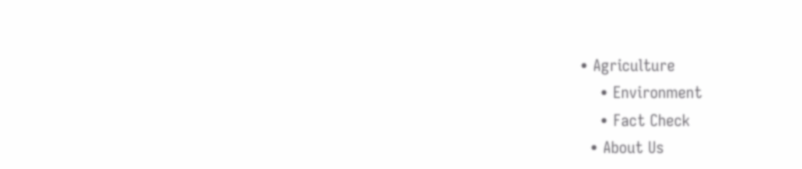• Agriculture
    • Environment
    • Fact Check
  • About Us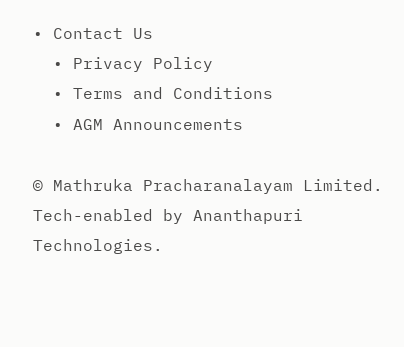• Contact Us
  • Privacy Policy
  • Terms and Conditions
  • AGM Announcements

© Mathruka Pracharanalayam Limited.
Tech-enabled by Ananthapuri Technologies.